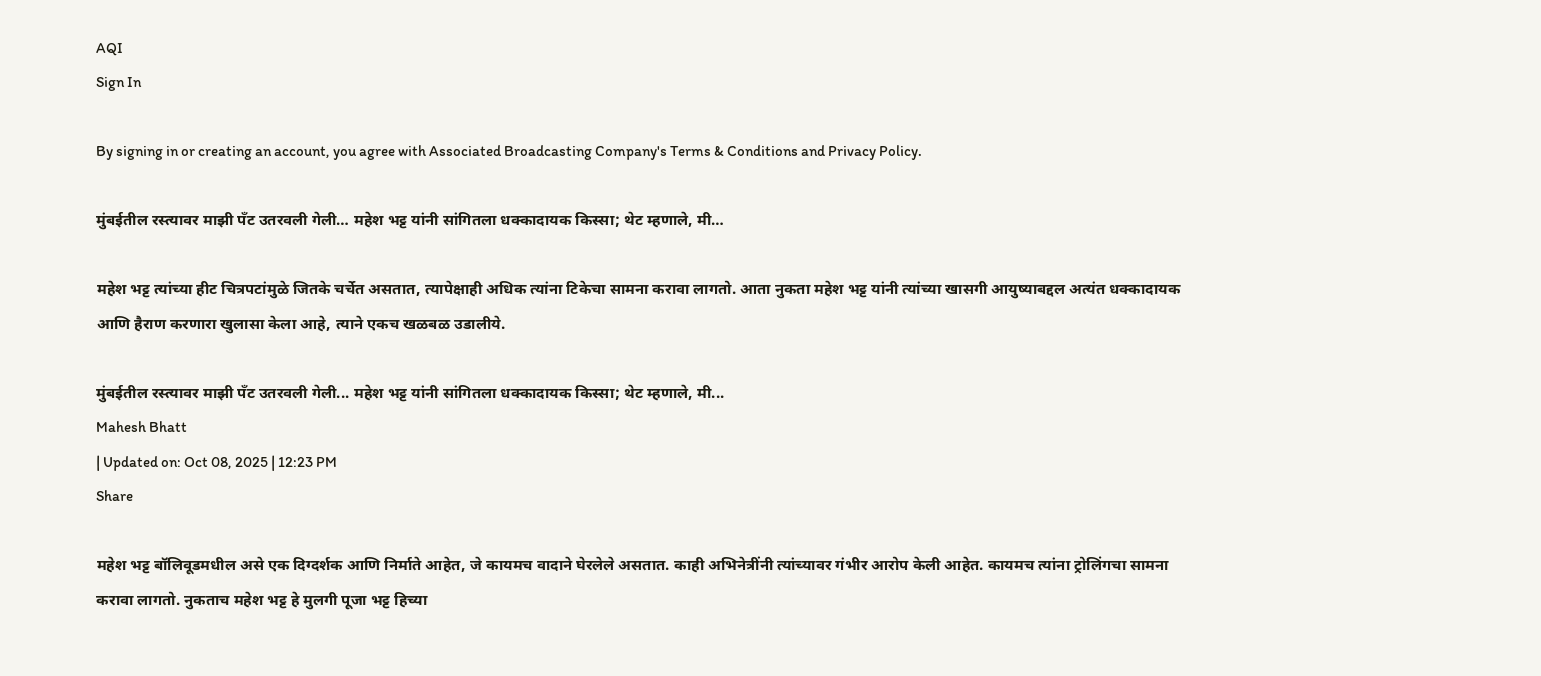AQI
Sign In

By signing in or creating an account, you agree with Associated Broadcasting Company's Terms & Conditions and Privacy Policy.

मुंबईतील रस्त्यावर माझी पँट उतरवली गेली… महेश भट्ट यांनी सांगितला धक्कादायक किस्सा; थेट म्हणाले, मी…

महेश भट्ट त्यांच्या हीट चित्रपटांमुळे जितके चर्चेत असतात, त्यापेक्षाही अधिक त्यांना टिकेचा सामना करावा लागतो. आता नुकता महेश भट्ट यांनी त्यांच्या खासगी आयुष्याबद्दल अत्यंत धक्कादायक आणि हैराण करणारा खुलासा केला आहे, त्याने एकच खळबळ उडालीये.

मुंबईतील रस्त्यावर माझी पँट उतरवली गेली... महेश भट्ट यांनी सांगितला धक्कादायक किस्सा; थेट म्हणाले, मी...
Mahesh Bhatt
| Updated on: Oct 08, 2025 | 12:23 PM
Share

महेश भट्ट बॉलिवूडमधील असे एक दिग्दर्शक आणि निर्माते आहेत, जे कायमच वादाने घेरलेले असतात. काही अभिनेत्रींनी त्यांच्यावर गंभीर आरोप केली आहेत. कायमच त्यांना ट्रोलिंगचा सामना करावा लागतो. नुकताच महेश भट्ट हे मुलगी पूजा भट्ट हिच्या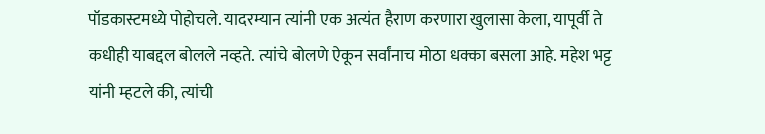पॉडकास्टमध्ये पोहोचले. यादरम्यान त्यांनी एक अत्यंत हैराण करणारा खुलासा केला, यापूर्वी ते कधीही याबद्दल बोलले नव्हते. त्यांचे बोलणे ऐकून सर्वांनाच मोठा धक्का बसला आहे. महेश भट्ट यांनी म्हटले की, त्यांची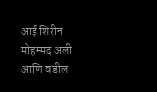आई शिरीन मोहम्मद अली आणि वडील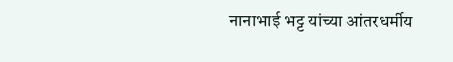नानाभाई भट्ट यांच्या आंतरधर्मीय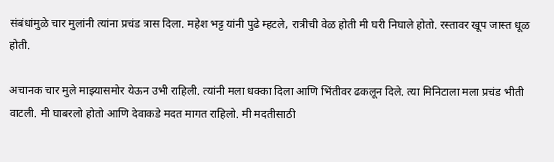संबंधांमुळे चार मुलांनी त्यांना प्रचंड त्रास दिला. महेश भट्ट यांनी पुढे म्हटले, रात्रीची वेळ होती मी घरी निघाले होतो. रस्तावर खूप जास्त धूळ होती.

अचानक चार मुले माझ्यासमोर येऊन उभी राहिली. त्यांनी मला धक्का दिला आणि भिंतीवर ढकलून दिले. त्या मिनिटाला मला प्रचंड भीती वाटली. मी घाबरलो होतो आणि देवाकडे मदत मागत राहिलो. मी मदतीसाठी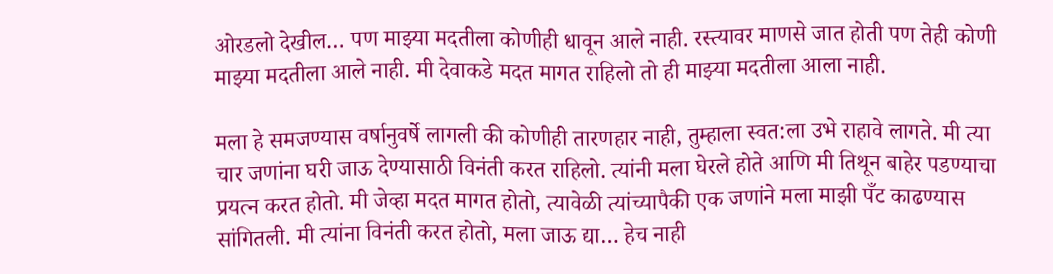ओरडलो देखील… पण माझ्या मदतीला कोणीही धावून आले नाही. रस्त्यावर माणसे जात होती पण तेही कोणी माझ्या मदतीला आले नाही. मी देवाकडे मदत मागत राहिलो तो ही माझ्या मदतीला आला नाही.

मला हे समजण्यास वर्षानुवर्षे लागली की कोणीही तारणहार नाही, तुम्हाला स्वत:ला उभे राहावे लागते. मी त्या चार जणांना घरी जाऊ देण्यासाठी विनंती करत राहिलो. त्यांनी मला घेरले होते आणि मी तिथून बाहेर पडण्याचा प्रयत्न करत होतो. मी जेव्हा मदत मागत होतो, त्यावेळी त्यांच्यापैकी एक जणांने मला माझी पँट काढण्यास सांगितली. मी त्यांना विनंती करत होतो, मला जाऊ द्या… हेच नाही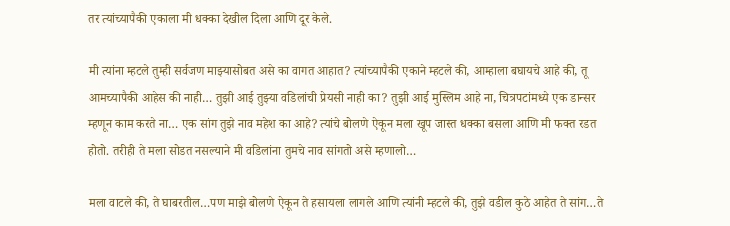तर त्यांच्यापैकी एकाला मी धक्का देखील दिला आणि दूर केले.

मी त्यांना म्हटले तुम्ही सर्वजण माझ्यासोबत असे का वागत आहात? त्यांच्यापैकी एकाने म्हटले की, आम्हाला बघायचे आहे की, तू आमच्यापैकी आहेस की नाही… तुझी आई तुझ्या वडिलांची प्रेयसी नाही का? तुझी आई मुस्लिम आहे ना, चित्रपटांमध्ये एक डान्सर म्हणून काम करते ना… एक सांग तुझे नाव महेश का आहे? त्यांचे बोलणे ऐकून मला खूप जास्त धक्का बसला आणि मी फक्त रडत होतो. तरीही ते मला सोडत नसल्याने मी वडिलांना तुमचे नाव सांगतो असे म्हणालो…

मला वाटले की, ते घाबरतील…पण माझे बोलणे ऐकून ते हसायला लागले आणि त्यांनी म्हटले की, तुझे वडील कुठे आहेत ते सांग…ते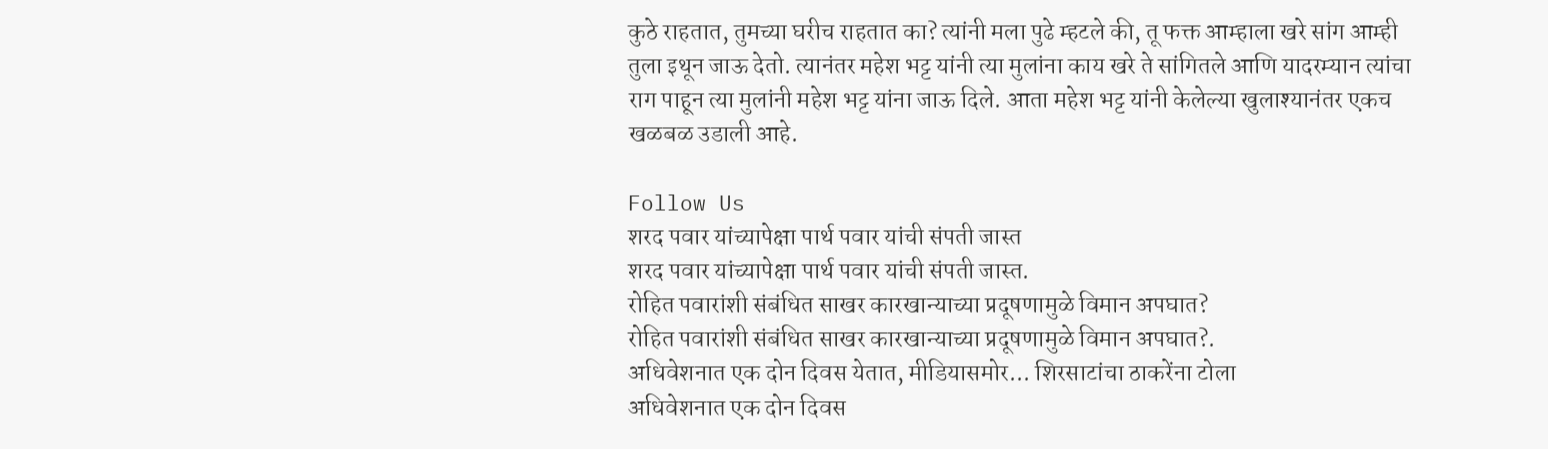कुठे राहतात, तुमच्या घरीच राहतात का? त्यांनी मला पुढे म्हटले की, तू फक्त आम्हाला खरे सांग आम्ही तुला इथून जाऊ देतो. त्यानंतर महेश भट्ट यांनी त्या मुलांना काय खरे ते सांगितले आणि यादरम्यान त्यांचा राग पाहून त्या मुलांनी महेश भट्ट यांना जाऊ दिले. आता महेश भट्ट यांनी केलेल्या खुलाश्यानंतर एकच खळबळ उडाली आहे.

Follow Us
शरद पवार यांच्यापेक्षा पार्थ पवार यांची संपती जास्त
शरद पवार यांच्यापेक्षा पार्थ पवार यांची संपती जास्त.
रोहित पवारांशी संबंधित साखर कारखान्याच्या प्रदूषणामुळे विमान अपघात?
रोहित पवारांशी संबंधित साखर कारखान्याच्या प्रदूषणामुळे विमान अपघात?.
अधिवेशनात एक दोन दिवस येतात, मीडियासमोर... शिरसाटांचा ठाकरेंना टोला
अधिवेशनात एक दोन दिवस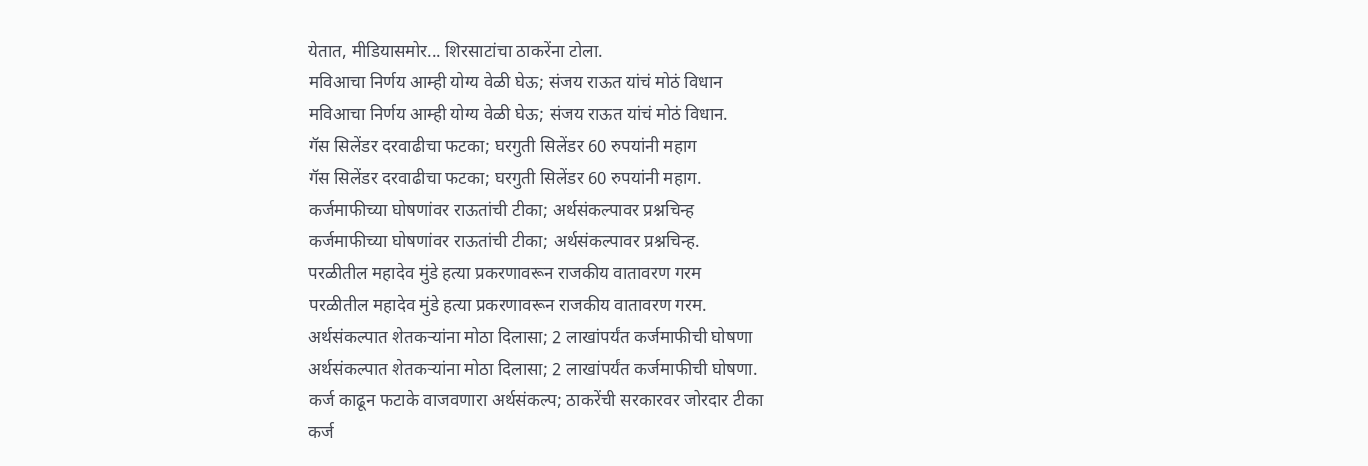येतात, मीडियासमोर... शिरसाटांचा ठाकरेंना टोला.
मविआचा निर्णय आम्ही योग्य वेळी घेऊ; संजय राऊत यांचं मोठं विधान
मविआचा निर्णय आम्ही योग्य वेळी घेऊ; संजय राऊत यांचं मोठं विधान.
गॅस सिलेंडर दरवाढीचा फटका; घरगुती सिलेंडर 60 रुपयांनी महाग
गॅस सिलेंडर दरवाढीचा फटका; घरगुती सिलेंडर 60 रुपयांनी महाग.
कर्जमाफीच्या घोषणांवर राऊतांची टीका; अर्थसंकल्पावर प्रश्नचिन्ह
कर्जमाफीच्या घोषणांवर राऊतांची टीका; अर्थसंकल्पावर प्रश्नचिन्ह.
परळीतील महादेव मुंडे हत्या प्रकरणावरून राजकीय वातावरण गरम
परळीतील महादेव मुंडे हत्या प्रकरणावरून राजकीय वातावरण गरम.
अर्थसंकल्पात शेतकऱ्यांना मोठा दिलासा; 2 लाखांपर्यंत कर्जमाफीची घोषणा
अर्थसंकल्पात शेतकऱ्यांना मोठा दिलासा; 2 लाखांपर्यंत कर्जमाफीची घोषणा.
कर्ज काढून फटाके वाजवणारा अर्थसंकल्प; ठाकरेंची सरकारवर जोरदार टीका
कर्ज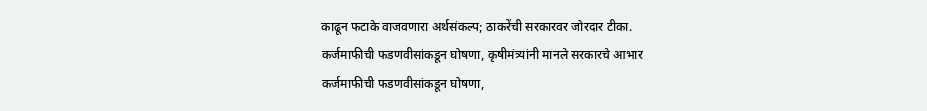काढून फटाके वाजवणारा अर्थसंकल्प; ठाकरेंची सरकारवर जोरदार टीका.
कर्जमाफीची फडणवीसांकडून घोषणा, कृषीमंत्र्यांनी मानले सरकारचे आभार
कर्जमाफीची फडणवीसांकडून घोषणा,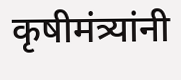कृषीमंत्र्यांनी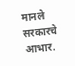मानले सरकारचे आभार.